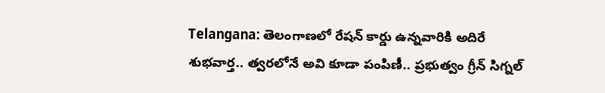Telangana: తెలంగాణలో రేషన్ కార్డు ఉన్నవారికి అదిరే శుభవార్త.. త్వరలోనే అవి కూడా పంపిణీ.. ప్రభుత్వం గ్రీన్ సిగ్నల్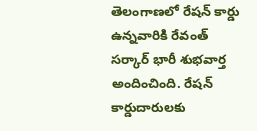తెలంగాణలో రేషన్ కార్డు ఉన్నవారికి రేవంత్ సర్కార్ భారీ శుభవార్త అందించింది. రేషన్ కార్డుదారులకు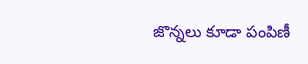జొన్నలు కూడా పంపిణీ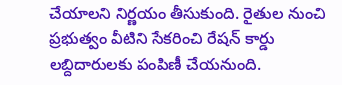చేయాలని నిర్ణయం తీసుకుంది. రైతుల నుంచి ప్రభుత్వం వీటిని సేకరించి రేషన్ కార్డు లబ్దిదారులకు పంపిణీ చేయనుంది.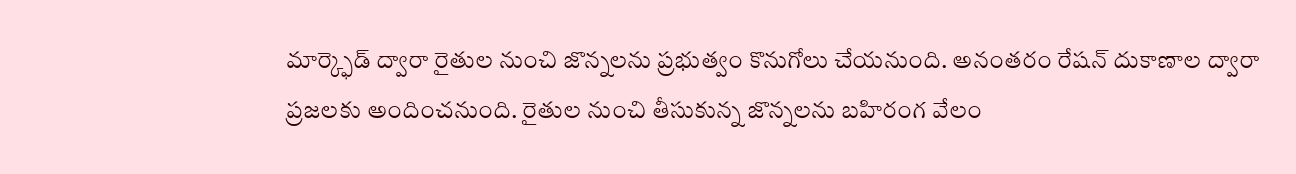మార్క్ఫెడ్ ద్వారా రైతుల నుంచి జొన్నలను ప్రభుత్వం కొనుగోలు చేయనుంది. అనంతరం రేషన్ దుకాణాల ద్వారా ప్రజలకు అందించనుంది. రైతుల నుంచి తీసుకున్న జొన్నలను బహిరంగ వేలం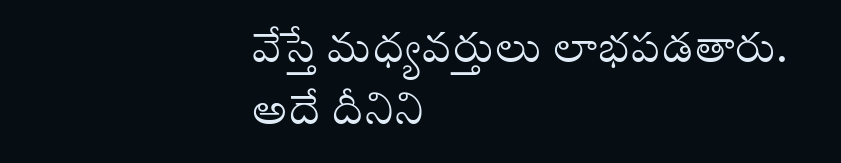వేస్తే మధ్యవర్తులు లాభపడతారు. అదే దీనిని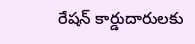రేషన్ కార్డుదారులకు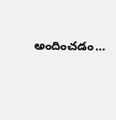అందించడం…